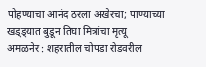पोहण्याचा आनंद ठरला अखेरचा; पाण्याच्या खड्ड्यात बुडून तिघा मित्रांचा मृत्यू
अमळनेर : शहरातील चोपडा रोडवरील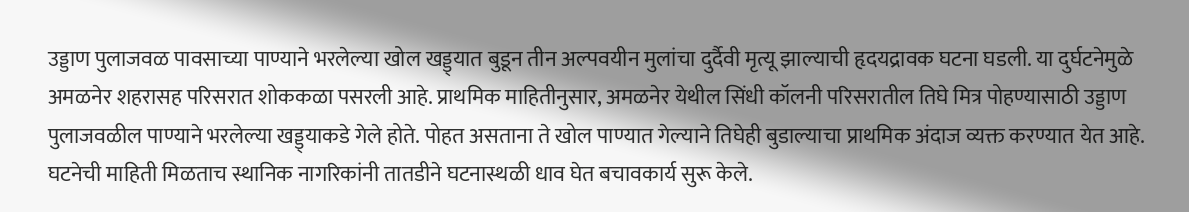उड्डाण पुलाजवळ पावसाच्या पाण्याने भरलेल्या खोल खड्ड्यात बुडून तीन अल्पवयीन मुलांचा दुर्दैवी मृत्यू झाल्याची हृदयद्रावक घटना घडली. या दुर्घटनेमुळे अमळनेर शहरासह परिसरात शोककळा पसरली आहे. प्राथमिक माहितीनुसार, अमळनेर येथील सिंधी कॉलनी परिसरातील तिघे मित्र पोहण्यासाठी उड्डाण पुलाजवळील पाण्याने भरलेल्या खड्ड्याकडे गेले होते. पोहत असताना ते खोल पाण्यात गेल्याने तिघेही बुडाल्याचा प्राथमिक अंदाज व्यक्त करण्यात येत आहे.
घटनेची माहिती मिळताच स्थानिक नागरिकांनी तातडीने घटनास्थळी धाव घेत बचावकार्य सुरू केले.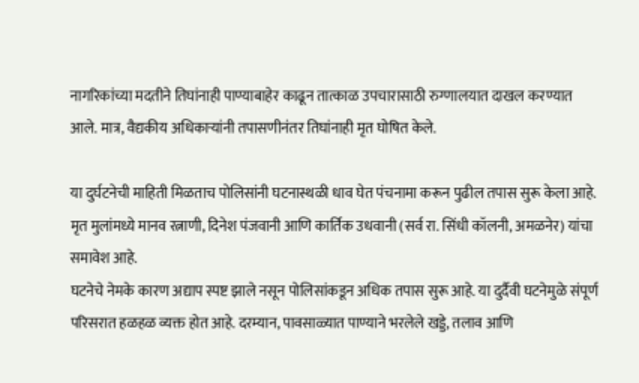नागरिकांच्या मदतीने तिघांनाही पाण्याबाहेर काढून तात्काळ उपचारासाठी रुग्णालयात दाखल करण्यात आले. मात्र, वैद्यकीय अधिकाऱ्यांनी तपासणीनंतर तिघांनाही मृत घोषित केले.

या दुर्घटनेची माहिती मिळताच पोलिसांनी घटनास्थळी धाव घेत पंचनामा करून पुढील तपास सुरू केला आहे. मृत मुलांमध्ये मानव रत्नाणी, दिनेश पंजवानी आणि कार्तिक उधवानी (सर्व रा. सिंधी कॉलनी, अमळनेर) यांचा समावेश आहे.
घटनेचे नेमके कारण अद्याप स्पष्ट झाले नसून पोलिसांकडून अधिक तपास सुरू आहे. या दुर्दैवी घटनेमुळे संपूर्ण परिसरात हळहळ व्यक्त होत आहे. दरम्यान, पावसाळ्यात पाण्याने भरलेले खड्डे, तलाव आणि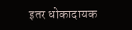इतर धोकादायक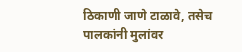ठिकाणी जाणे टाळावे, तसेच पालकांनी मुलांवर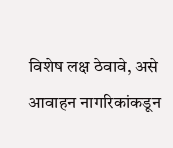विशेष लक्ष ठेवावे, असे आवाहन नागरिकांकडून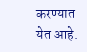करण्यात येत आहे.